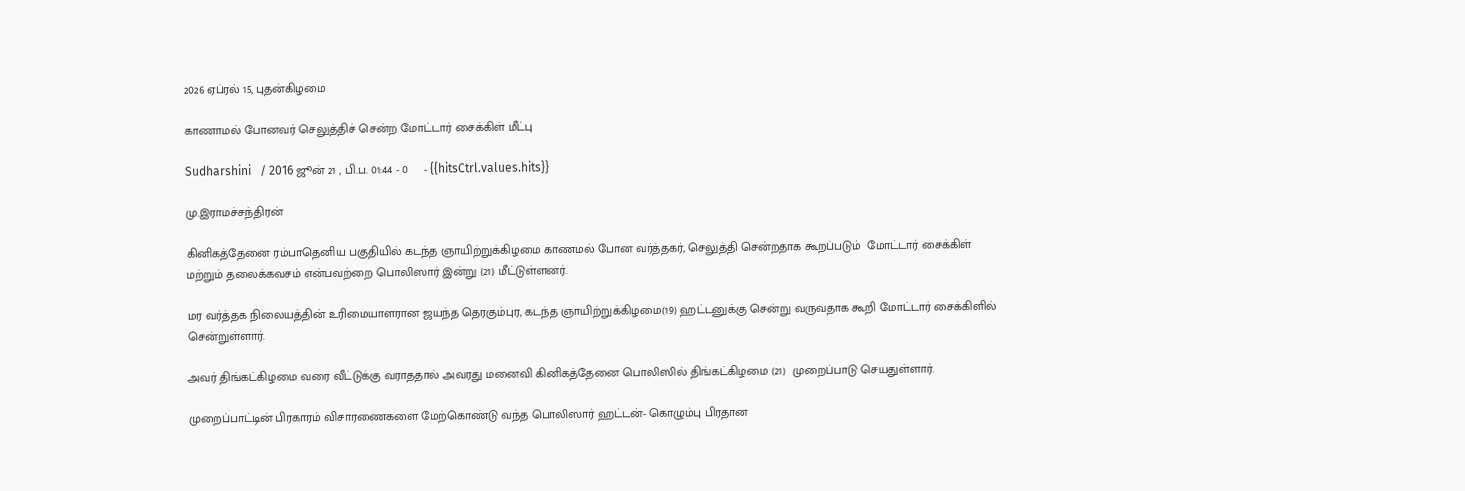2026 ஏப்ரல் 15, புதன்கிழமை

காணாமல் போனவர் செலுத்திச் சென்ற மோட்டார் சைக்கிள் மீட்பு

Sudharshini   / 2016 ஜூன் 21 , பி.ப. 01:44 - 0     - {{hitsCtrl.values.hits}}

மு.இராமச்சந்திரன்

கினிகத்தேனை ரம்பாதெனிய பகுதியில் கடந்த ஞாயிற்றுக்கிழமை காணமல் போன வர்த்தகர், செலுத்தி சென்றதாக கூறப்படும்  மோட்டார் சைக்கிள் மற்றும் தலைக்கவசம் என்பவற்றை பொலிஸார் இன்று (21) மீட்டுள்ளனர்.

மர வர்த்தக நிலையத்தின் உரிமையாளரான ஜயந்த தெரகும்புர, கடந்த ஞாயிற்றுக்கிழமை(19) ஹட்டனுக்கு சென்று வருவதாக கூறி மோட்டார் சைக்கிளில் சென்றுள்ளார்.

அவர் திங்கட்கிழமை வரை வீட்டுக்கு வராததால் அவரது மனைவி கினிகத்தேனை பொலிஸில் திங்கட்கிழமை (21)  முறைப்பாடு செயதுள்ளார்.

முறைப்பாட்டின் பிரகாரம் விசாரணைகளை மேற்கொண்டு வந்த பொலிஸார் ஹட்டன்- கொழும்பு பிரதான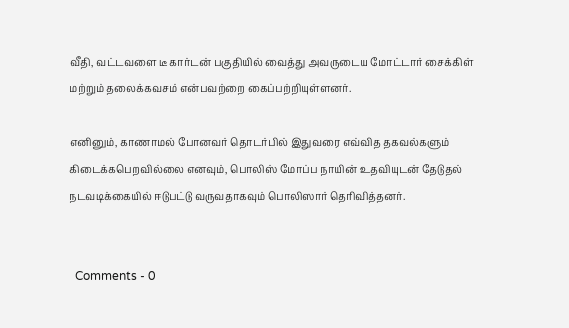வீதி, வட்டவளை டீ கார்டன் பகுதியில் வைத்து அவருடைய மோட்டார் சைக்கிள் மற்றும் தலைக்கவசம் என்பவற்றை கைப்பற்றியுள்ளனர்.

எனினும், காணாமல் போனவர் தொடர்பில் இதுவரை எவ்வித தகவல்களும் கிடைக்கபெறவில்லை எனவும், பொலிஸ் மோப்ப நாயின் உதவியுடன் தேடுதல் நடவடிக்கையில் ஈடுபட்டு வருவதாகவும் பொலிஸார் தெரிவித்தனர்.


  Comments - 0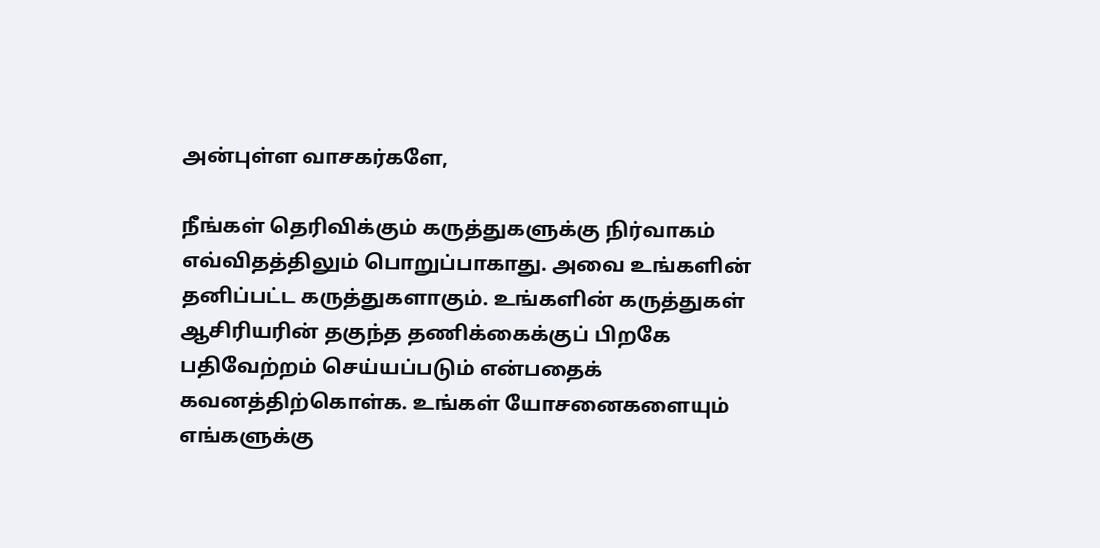அன்புள்ள வாசகர்களே,

நீங்கள் தெரிவிக்கும் கருத்துகளுக்கு நிர்வாகம் எவ்விதத்திலும் பொறுப்பாகாது. அவை உங்களின் தனிப்பட்ட கருத்துகளாகும். உங்களின் கருத்துகள் ஆசிரியரின் தகுந்த தணிக்கைக்குப் பிறகே பதிவேற்றம் செய்யப்படும் என்பதைக் கவனத்திற்கொள்க. உங்கள் யோசனைகளையும் எங்களுக்கு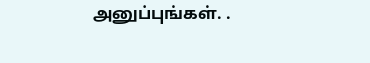அனுப்புங்கள். .